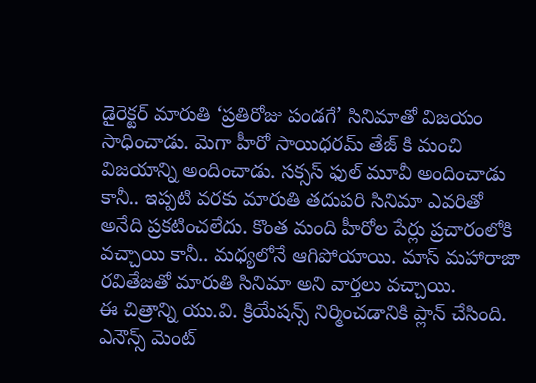డైరెక్టర్ మారుతి ‘ప్రతిరోజు పండగే’ సినిమాతో విజయం సాధించాడు. మెగా హీరో సాయిధరమ్ తేజ్ కి మంచి విజయాన్ని అందించాడు. సక్సస్ ఫుల్ మూవీ అందించాడు కానీ.. ఇప్పటి వరకు మారుతి తదుపరి సినిమా ఎవరితో అనేది ప్రకటించలేదు. కొంత మంది హీరోల పేర్లు ప్రచారంలోకి వచ్చాయి కానీ.. మధ్యలోనే ఆగిపోయాయి. మాస్ మహారాజా రవితేజతో మారుతి సినిమా అని వార్తలు వచ్చాయి.
ఈ చిత్రాన్ని యు.వి. క్రియేషన్స్ నిర్మించడానికి ప్లాన్ చేసింది. ఎనౌన్స్ మెంట్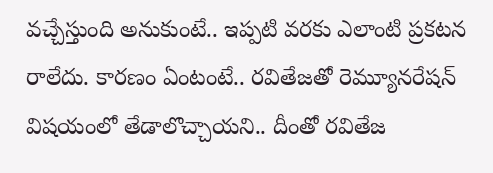వచ్చేస్తుంది అనుకుంటే.. ఇప్పటి వరకు ఎలాంటి ప్రకటన రాలేదు. కారణం ఏంటంటే.. రవితేజతో రెమ్యూనరేషన్ విషయంలో తేడాలొచ్చాయని.. దీంతో రవితేజ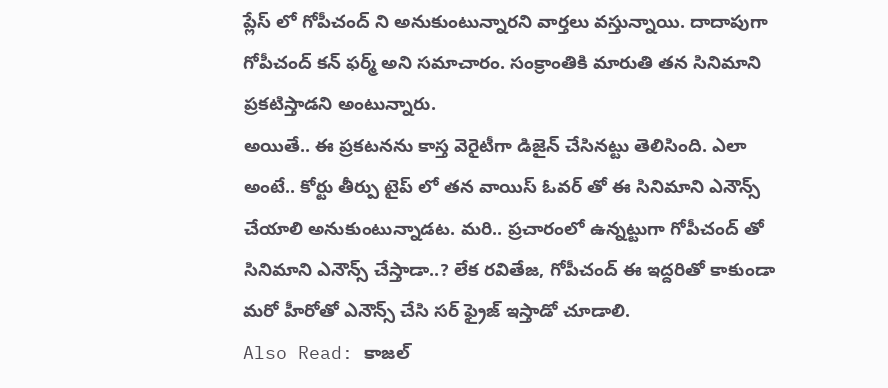ప్లేస్ లో గోపీచంద్ ని అనుకుంటున్నారని వార్తలు వస్తున్నాయి. దాదాపుగా గోపీచంద్ కన్ ఫర్మ్ అని సమాచారం. సంక్రాంతికి మారుతి తన సినిమాని ప్రకటిస్తాడని అంటున్నారు.
అయితే.. ఈ ప్రకటనను కాస్త వెరైటీగా డిజైన్ చేసినట్టు తెలిసింది. ఎలా అంటే.. కోర్టు తీర్పు టైప్ లో తన వాయిస్ ఓవర్ తో ఈ సినిమాని ఎనౌన్స్ చేయాలి అనుకుంటున్నాడట. మరి.. ప్రచారంలో ఉన్నట్టుగా గోపీచంద్ తో సినిమాని ఎనౌన్స్ చేస్తాడా..? లేక రవితేజ, గోపీచంద్ ఈ ఇద్దరితో కాకుండా మరో హీరోతో ఎనౌన్స్ చేసి సర్ ఫ్రైజ్ ఇస్తాడో చూడాలి.
Also Read: కాజల్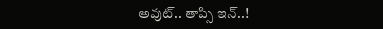అవుట్.. తాప్సి ఇన్..!